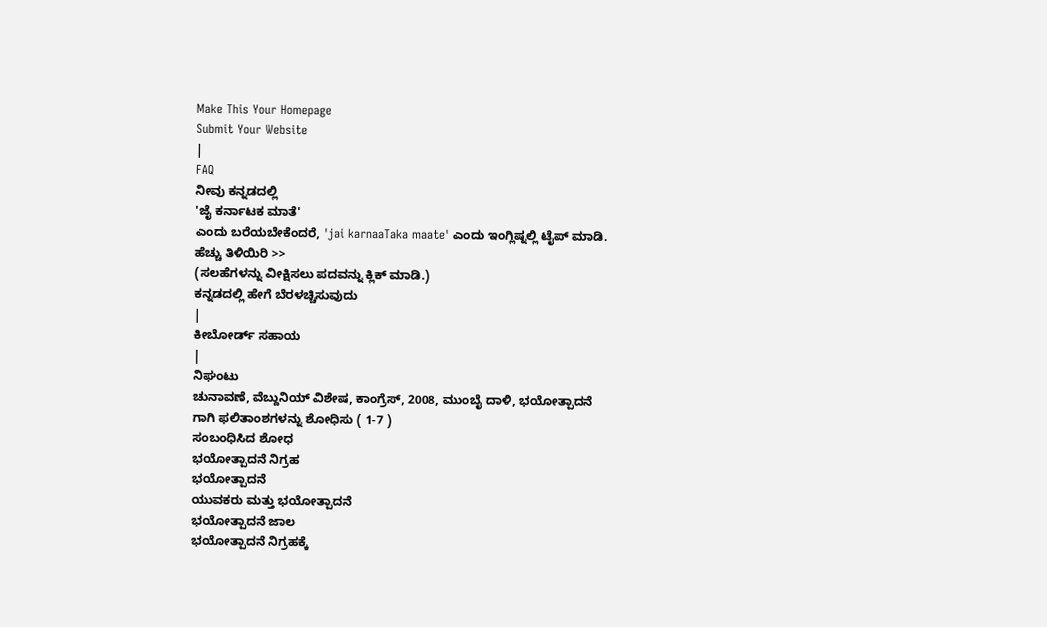Make This Your Homepage
Submit Your Website
|
FAQ
ನೀವು ಕನ್ನಡದಲ್ಲಿ
'ಜೈ ಕರ್ನಾಟಕ ಮಾತೆ'
ಎಂದು ಬರೆಯಬೇಕೆಂದರೆ, 'jai karnaaTaka maate' ಎಂದು ಇಂಗ್ಲಿಷ್ನಲ್ಲಿ ಟೈಪ್ ಮಾಡಿ.
ಹೆಚ್ಚು ತಿಳಿಯಿರಿ >>
(ಸಲಹೆಗಳನ್ನು ವೀಕ್ಷಿಸಲು ಪದವನ್ನು ಕ್ಲಿಕ್ ಮಾಡಿ.)
ಕನ್ನಡದಲ್ಲಿ ಹೇಗೆ ಬೆರಳಚ್ಚಿಸುವುದು
|
ಕೀಬೋರ್ಡ್ ಸಹಾಯ
|
ನಿಘಂಟು
ಚುನಾವಣೆ, ವೆಬ್ದುನಿಯ್ ವಿಶೇಷ, ಕಾಂಗ್ರೆಸ್, 2008, ಮುಂಬೈ ದಾಳಿ, ಭಯೋತ್ಪಾದನೆ
ಗಾಗಿ ಫಲಿತಾಂಶಗಳನ್ನು ಶೋಧಿಸು ( 1-7 )
ಸಂಬಂಧಿಸಿದ ಶೋಧ
ಭಯೋತ್ಪಾದನೆ ನಿಗ್ರಹ
ಭಯೋತ್ಪಾದನೆ
ಯುವಕರು ಮತ್ತು ಭಯೋತ್ಪಾದನೆ
ಭಯೋತ್ಪಾದನೆ ಜಾಲ
ಭಯೋತ್ಪಾದನೆ ನಿಗ್ರಹಕ್ಕೆ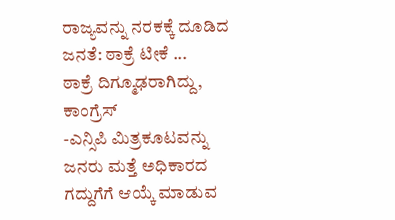ರಾಜ್ಯವನ್ನು ನರಕಕ್ಕೆ ದೂಡಿದ ಜನತೆ: ಠಾಕ್ರೆ ಟೀಕೆ ...
ಠಾಕ್ರೆ ದಿಗ್ಮೂಢರಾಗಿದ್ದು,
ಕಾಂಗ್ರೆಸ್
-ಎನ್ಸಿಪಿ ಮಿತ್ರಕೂಟವನ್ನು ಜನರು ಮತ್ತೆ ಅಧಿಕಾರದ ಗದ್ದುಗೆಗೆ ಆಯ್ಕೆ ಮಾಡುವ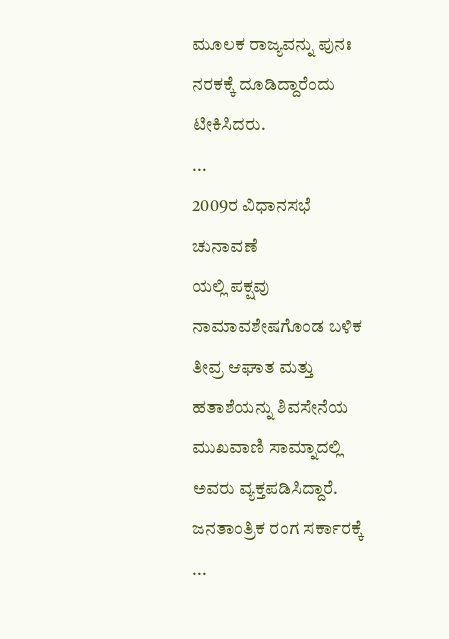ಮೂಲಕ ರಾಜ್ಯವನ್ನು ಪುನಃ ನರಕಕ್ಕೆ ದೂಡಿದ್ದಾರೆಂದು ಟೀಕಿಸಿದರು.
...
2009ರ ವಿಧಾನಸಭೆ
ಚುನಾವಣೆ
ಯಲ್ಲಿ ಪಕ್ಷವು ನಾಮಾವಶೇಷಗೊಂಡ ಬಳಿಕ ತೀವ್ರ ಆಘಾತ ಮತ್ತು ಹತಾಶೆಯನ್ನು ಶಿವಸೇನೆಯ ಮುಖವಾಣಿ ಸಾಮ್ನಾದಲ್ಲಿ ಅವರು ವ್ಯಕ್ತಪಡಿಸಿದ್ದಾರೆ. ಜನತಾಂತ್ರಿಕ ರಂಗ ಸರ್ಕಾರಕ್ಕೆ
...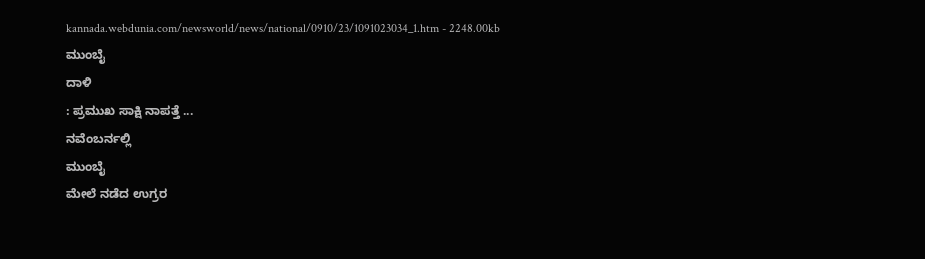kannada.webdunia.com/newsworld/news/national/0910/23/1091023034_1.htm - 2248.00kb
ಮುಂಬೈ
ದಾಳಿ
: ಪ್ರಮುಖ ಸಾಕ್ಷಿ ನಾಪತ್ತೆ ...
ನವೆಂಬರ್ನಲ್ಲಿ
ಮುಂಬೈ
ಮೇಲೆ ನಡೆದ ಉಗ್ರರ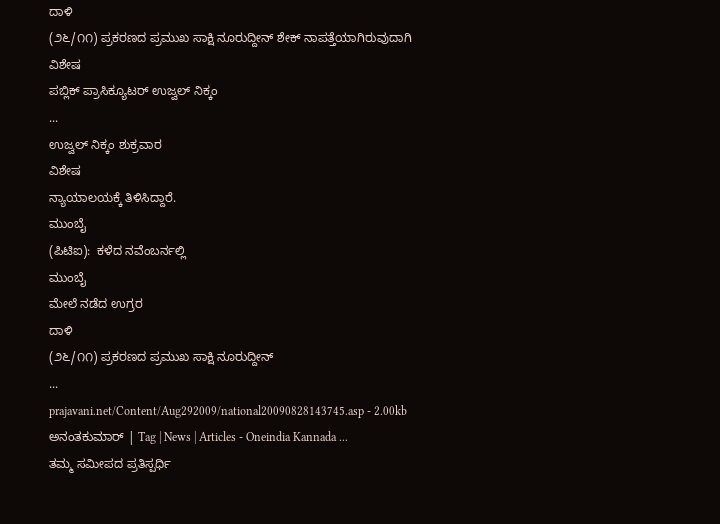ದಾಳಿ
(೨೬/೧೧) ಪ್ರಕರಣದ ಪ್ರಮುಖ ಸಾಕ್ಷಿ ನೂರುದ್ದೀನ್ ಶೇಕ್ ನಾಪತ್ತೆಯಾಗಿರುವುದಾಗಿ
ವಿಶೇಷ
ಪಬ್ಲಿಕ್ ಪ್ರಾಸಿಕ್ಯೂಟರ್ ಉಜ್ವಲ್ ನಿಕ್ಕಂ
...
ಉಜ್ವಲ್ ನಿಕ್ಕಂ ಶುಕ್ರವಾರ
ವಿಶೇಷ
ನ್ಯಾಯಾಲಯಕ್ಕೆ ತಿಳಿಸಿದ್ದಾರೆ.
ಮುಂಬೈ
(ಪಿಟಿಐ):  ಕಳೆದ ನವೆಂಬರ್ನಲ್ಲಿ
ಮುಂಬೈ
ಮೇಲೆ ನಡೆದ ಉಗ್ರರ
ದಾಳಿ
(೨೬/೧೧) ಪ್ರಕರಣದ ಪ್ರಮುಖ ಸಾಕ್ಷಿ ನೂರುದ್ದೀನ್
...
prajavani.net/Content/Aug292009/national20090828143745.asp - 2.00kb
ಅನಂತಕುಮಾರ್ | Tag | News | Articles - Oneindia Kannada ...
ತಮ್ಮ ಸಮೀಪದ ಪ್ರತಿಸ್ಪರ್ಧಿ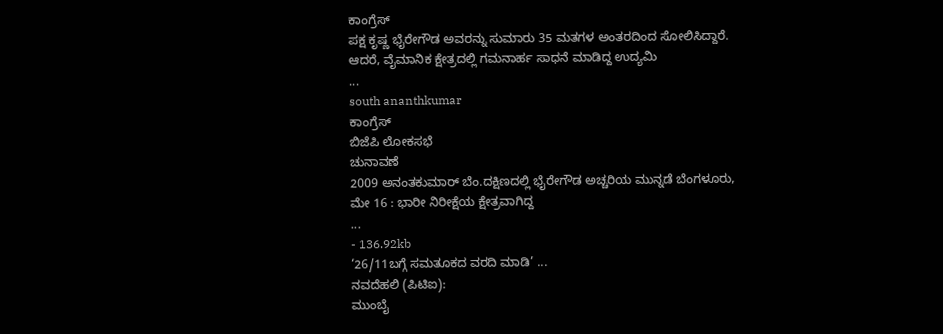ಕಾಂಗ್ರೆಸ್
ಪಕ್ಷ ಕೃಷ್ಣ ಭೈರೇಗೌಡ ಅವರನ್ನು ಸುಮಾರು 35 ಮತಗಳ ಅಂತರದಿಂದ ಸೋಲಿಸಿದ್ದಾರೆ. ಆದರೆ, ವೈಮಾನಿಕ ಕ್ಷೇತ್ರದಲ್ಲಿ ಗಮನಾರ್ಹ ಸಾಧನೆ ಮಾಡಿದ್ದ ಉದ್ಯಮಿ
...
south ananthkumar
ಕಾಂಗ್ರೆಸ್
ಬಿಜೆಪಿ ಲೋಕಸಭೆ
ಚುನಾವಣೆ
2009 ಅನಂತಕುಮಾರ್ ಬೆಂ.ದಕ್ಷಿಣದಲ್ಲಿ ಭೈರೇಗೌಡ ಅಚ್ಚರಿಯ ಮುನ್ನಡೆ ಬೆಂಗಳೂರು, ಮೇ 16 : ಭಾರೀ ನಿರೀಕ್ಷೆಯ ಕ್ಷೇತ್ರವಾಗಿದ್ದ
...
- 136.92kb
‘26/11ಬಗ್ಗೆ ಸಮತೂಕದ ವರದಿ ಮಾಡಿ’ ...
ನವದೆಹಲಿ (ಪಿಟಿಐ):
ಮುಂಬೈ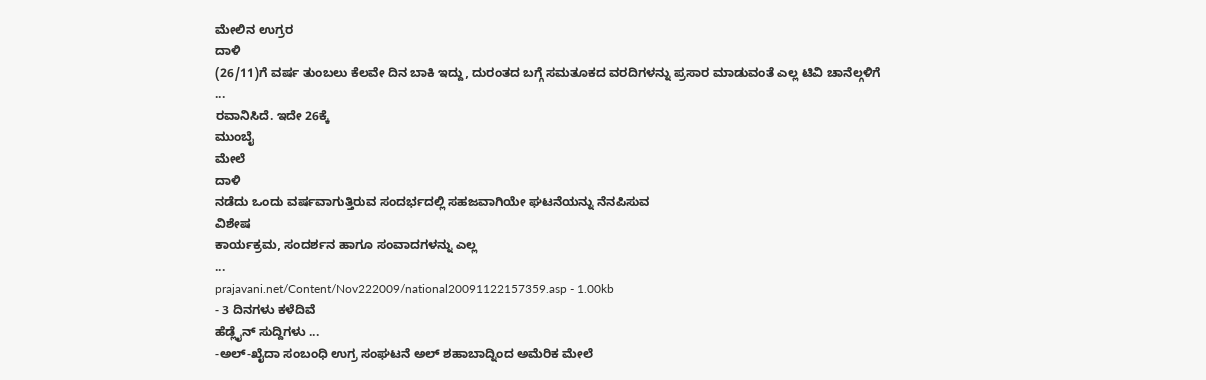ಮೇಲಿನ ಉಗ್ರರ
ದಾಳಿ
(26/11)ಗೆ ವರ್ಷ ತುಂಬಲು ಕೆಲವೇ ದಿನ ಬಾಕಿ ಇದ್ದು, ದುರಂತದ ಬಗ್ಗೆ ಸಮತೂಕದ ವರದಿಗಳನ್ನು ಪ್ರಸಾರ ಮಾಡುವಂತೆ ಎಲ್ಲ ಟಿವಿ ಚಾನೆಲ್ಗಳಿಗೆ
...
ರವಾನಿಸಿದೆ. ಇದೇ 26ಕ್ಕೆ
ಮುಂಬೈ
ಮೇಲೆ
ದಾಳಿ
ನಡೆದು ಒಂದು ವರ್ಷವಾಗುತ್ತಿರುವ ಸಂದರ್ಭದಲ್ಲಿ ಸಹಜವಾಗಿಯೇ ಘಟನೆಯನ್ನು ನೆನಪಿಸುವ
ವಿಶೇಷ
ಕಾರ್ಯಕ್ರಮ, ಸಂದರ್ಶನ ಹಾಗೂ ಸಂವಾದಗಳನ್ನು ಎಲ್ಲ
...
prajavani.net/Content/Nov222009/national20091122157359.asp - 1.00kb
- 3 ದಿನಗಳು ಕಳೆದಿವೆ
ಹೆಡ್ಲೈನ್ ಸುದ್ದಿಗಳು ...
-ಅಲ್-ಖೈದಾ ಸಂಬಂಧಿ ಉಗ್ರ ಸಂಘಟನೆ ಅಲ್ ಶಹಾಬಾದ್ನಿಂದ ಅಮೆರಿಕ ಮೇಲೆ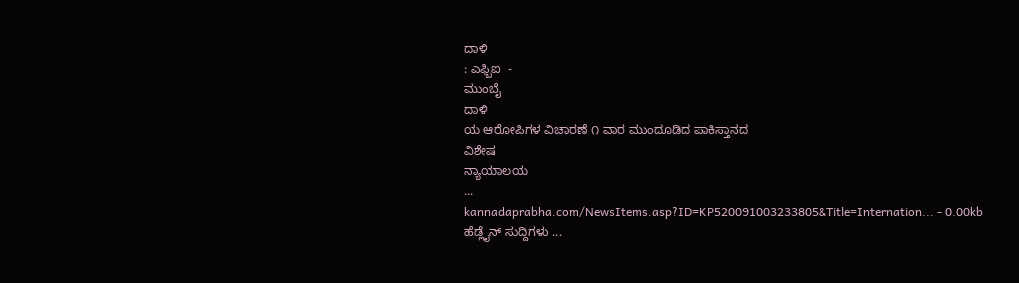ದಾಳಿ
: ಎಫ್ಬಿಐ  -
ಮುಂಬೈ
ದಾಳಿ
ಯ ಆರೋಪಿಗಳ ವಿಚಾರಣೆ ೧ ವಾರ ಮುಂದೂಡಿದ ಪಾಕಿಸ್ತಾನದ
ವಿಶೇಷ
ನ್ಯಾಯಾಲಯ
...
kannadaprabha.com/NewsItems.asp?ID=KP520091003233805&Title=Internation... - 0.00kb
ಹೆಡ್ಲೈನ್ ಸುದ್ದಿಗಳು ...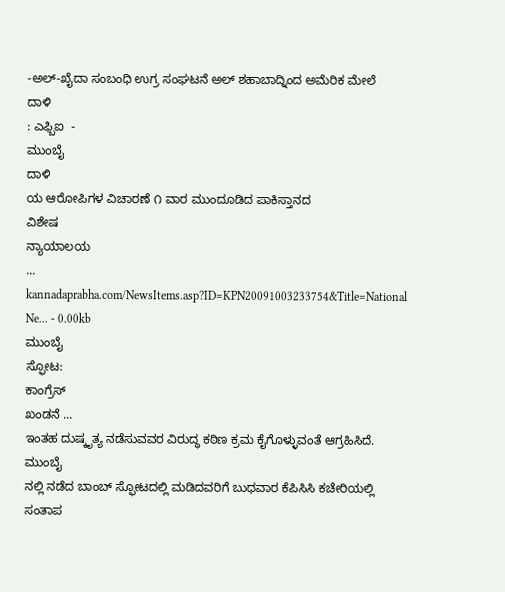-ಅಲ್-ಖೈದಾ ಸಂಬಂಧಿ ಉಗ್ರ ಸಂಘಟನೆ ಅಲ್ ಶಹಾಬಾದ್ನಿಂದ ಅಮೆರಿಕ ಮೇಲೆ
ದಾಳಿ
: ಎಫ್ಬಿಐ  -
ಮುಂಬೈ
ದಾಳಿ
ಯ ಆರೋಪಿಗಳ ವಿಚಾರಣೆ ೧ ವಾರ ಮುಂದೂಡಿದ ಪಾಕಿಸ್ತಾನದ
ವಿಶೇಷ
ನ್ಯಾಯಾಲಯ
...
kannadaprabha.com/NewsItems.asp?ID=KPN20091003233754&Title=National Ne... - 0.00kb
ಮುಂಬೈ
ಸ್ಫೋಟ:
ಕಾಂಗ್ರೆಸ್
ಖಂಡನೆ ...
ಇಂತಹ ದುಷ್ಕೃತ್ಯ ನಡೆಸುವವರ ವಿರುದ್ಧ ಕಠಿಣ ಕ್ರಮ ಕೈಗೊಳ್ಳುವಂತೆ ಆಗ್ರಹಿಸಿದೆ.
ಮುಂಬೈ
ನಲ್ಲಿ ನಡೆದ ಬಾಂಬ್ ಸ್ಫೋಟದಲ್ಲಿ ಮಡಿದವರಿಗೆ ಬುಧವಾರ ಕೆಪಿಸಿಸಿ ಕಚೇರಿಯಲ್ಲಿ ಸಂತಾಪ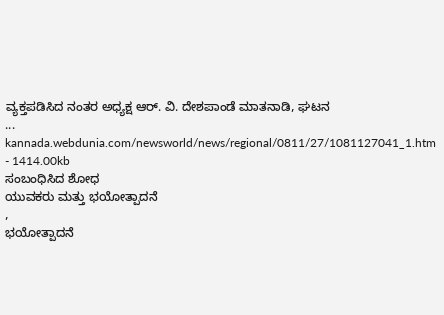ವ್ಯಕ್ತಪಡಿಸಿದ ನಂತರ ಅಧ್ಯಕ್ಷ ಆರ್. ವಿ. ದೇಶಪಾಂಡೆ ಮಾತನಾಡಿ, ಘಟನ
...
kannada.webdunia.com/newsworld/news/regional/0811/27/1081127041_1.htm - 1414.00kb
ಸಂಬಂಧಿಸಿದ ಶೋಧ
ಯುವಕರು ಮತ್ತು ಭಯೋತ್ಪಾದನೆ
,
ಭಯೋತ್ಪಾದನೆ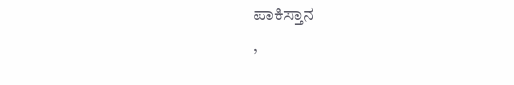ಪಾಕಿಸ್ತಾನ
,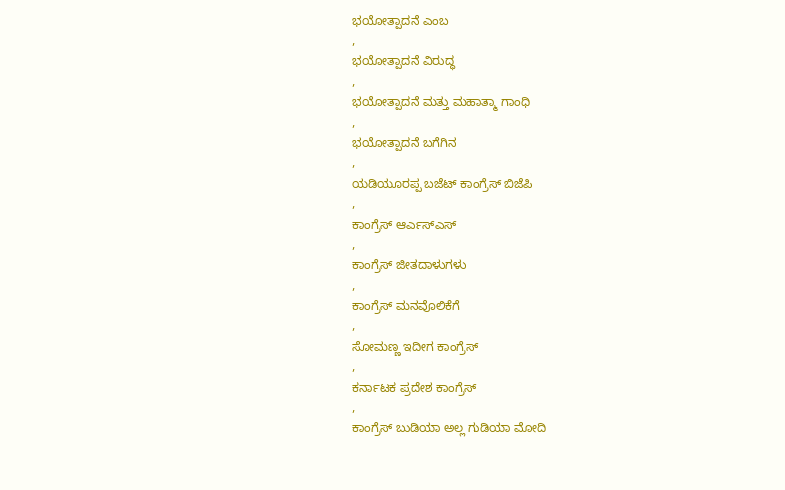ಭಯೋತ್ಪಾದನೆ ಎಂಬ
,
ಭಯೋತ್ಪಾದನೆ ವಿರುದ್ಧ
,
ಭಯೋತ್ಪಾದನೆ ಮತ್ತು ಮಹಾತ್ಮಾ ಗಾಂಧಿ
,
ಭಯೋತ್ಪಾದನೆ ಬಗೆಗಿನ
,
ಯಡಿಯೂರಪ್ಪ ಬಜೆಟ್ ಕಾಂಗ್ರೆಸ್ ಬಿಜೆಪಿ
,
ಕಾಂಗ್ರೆಸ್ ಆರ್ಎಸ್ಎಸ್
,
ಕಾಂಗ್ರೆಸ್ ಜೀತದಾಳುಗಳು
,
ಕಾಂಗ್ರೆಸ್ ಮನವೊಲಿಕೆಗೆ
,
ಸೋಮಣ್ಣ ಇದೀಗ ಕಾಂಗ್ರೆಸ್
,
ಕರ್ನಾಟಕ ಪ್ರದೇಶ ಕಾಂಗ್ರೆಸ್
,
ಕಾಂಗ್ರೆಸ್ ಬುಡಿಯಾ ಅಲ್ಲ ಗುಡಿಯಾ ಮೋದಿ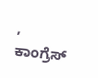,
ಕಾಂಗ್ರೆಸ್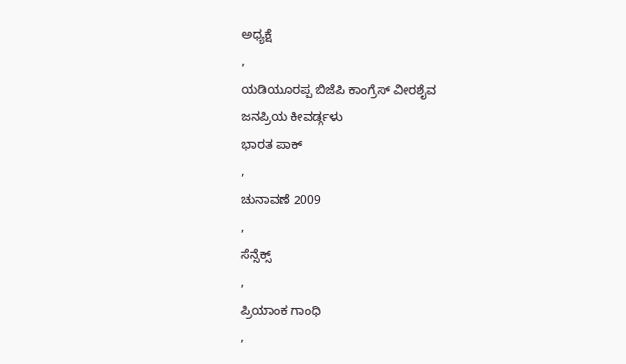ಅಧ್ಯಕ್ಷೆ
,
ಯಡಿಯೂರಪ್ಪ ಬಿಜೆಪಿ ಕಾಂಗ್ರೆಸ್ ವೀರಶೈವ
ಜನಪ್ರಿಯ ಕೀವರ್ಡ್ಗಳು
ಭಾರತ ಪಾಕ್
,
ಚುನಾವಣೆ 2009
,
ಸೆನ್ಸೆಕ್ಸ್
,
ಪ್ರಿಯಾಂಕ ಗಾಂಧಿ
,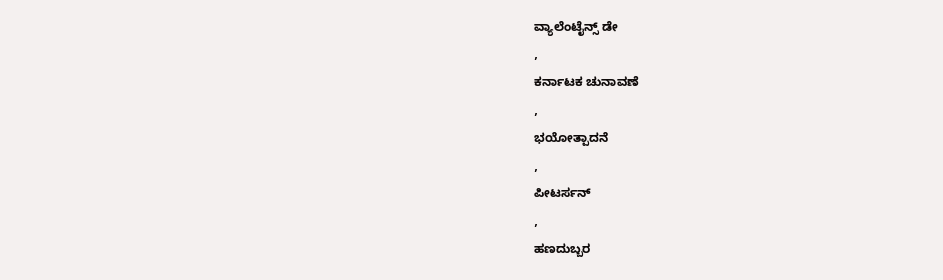ವ್ಯಾಲೆಂಟೈನ್ಸ್ ಡೇ
,
ಕರ್ನಾಟಕ ಚುನಾವಣೆ
,
ಭಯೋತ್ಪಾದನೆ
,
ಪೀಟರ್ಸನ್
,
ಹಣದುಬ್ಬರ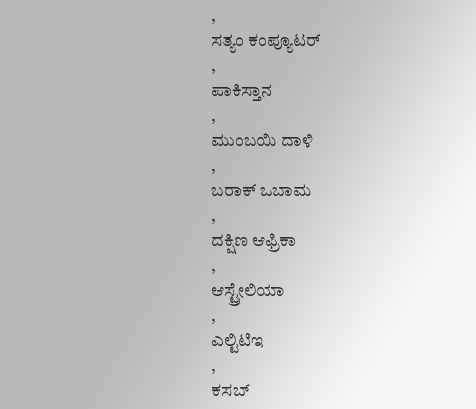,
ಸತ್ಯಂ ಕಂಪ್ಯೂಟರ್
,
ಪಾಕಿಸ್ತಾನ
,
ಮುಂಬಯಿ ದಾಳಿ
,
ಬರಾಕ್ ಒಬಾಮ
,
ದಕ್ಷಿಣ ಆಫ್ರಿಕಾ
,
ಆಸ್ಟ್ರೇಲಿಯಾ
,
ಎಲ್ಟಿಟಿಇ
,
ಕಸಬ್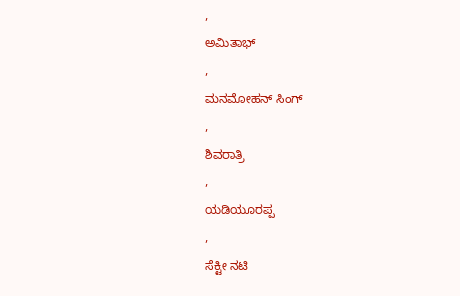,
ಅಮಿತಾಭ್
,
ಮನಮೋಹನ್ ಸಿಂಗ್
,
ಶಿವರಾತ್ರಿ
,
ಯಡಿಯೂರಪ್ಪ
,
ಸೆಕ್ಟೀ ನಟಿ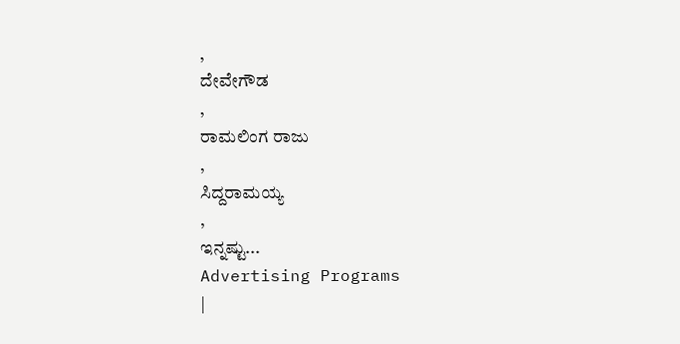,
ದೇವೇಗೌಡ
,
ರಾಮಲಿಂಗ ರಾಜು
,
ಸಿದ್ದರಾಮಯ್ಯ
,
ಇನ್ನಷ್ಟು...
Advertising Programs
|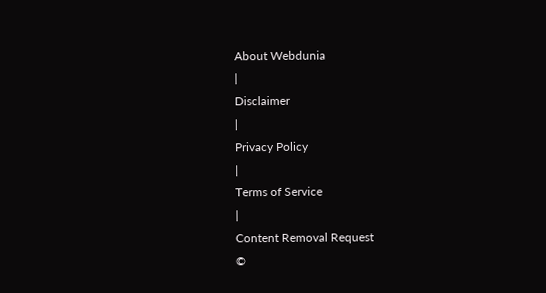About Webdunia
|
Disclaimer
|
Privacy Policy
|
Terms of Service
|
Content Removal Request
©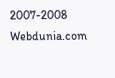2007-2008 Webdunia.com